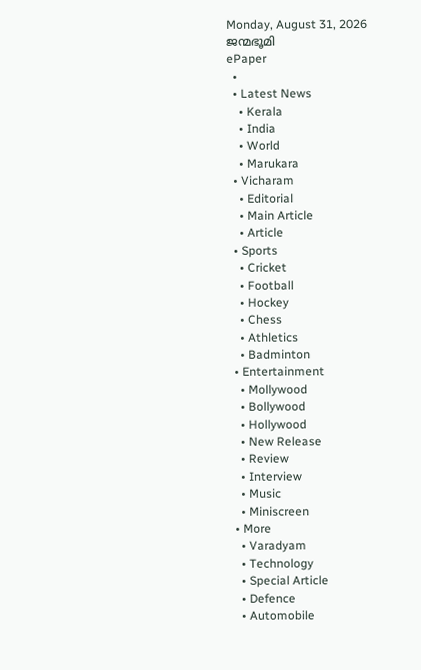Monday, August 31, 2026
ജന്മഭൂമി
ePaper
  •
  • Latest News
    • Kerala
    • India
    • World
    • Marukara
  • Vicharam
    • Editorial
    • Main Article
    • Article
  • Sports
    • Cricket
    • Football
    • Hockey
    • Chess
    • Athletics
    • Badminton
  • Entertainment
    • Mollywood
    • Bollywood
    • Hollywood
    • New Release
    • Review
    • Interview
    • Music
    • Miniscreen
  • More
    • Varadyam
    • Technology
    • Special Article
    • Defence
    • Automobile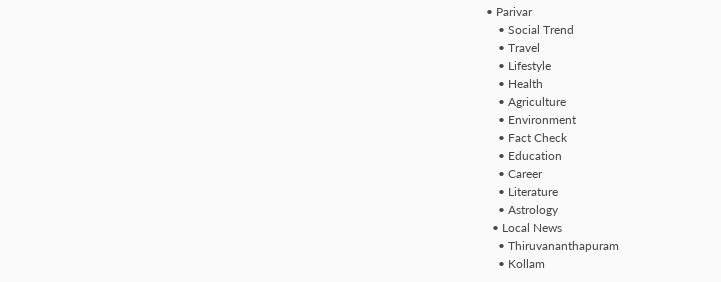• Parivar
    • Social Trend
    • Travel
    • Lifestyle
    • Health
    • Agriculture
    • Environment
    • Fact Check
    • Education
    • Career
    • Literature
    • Astrology
  • Local News
    • Thiruvananthapuram
    • Kollam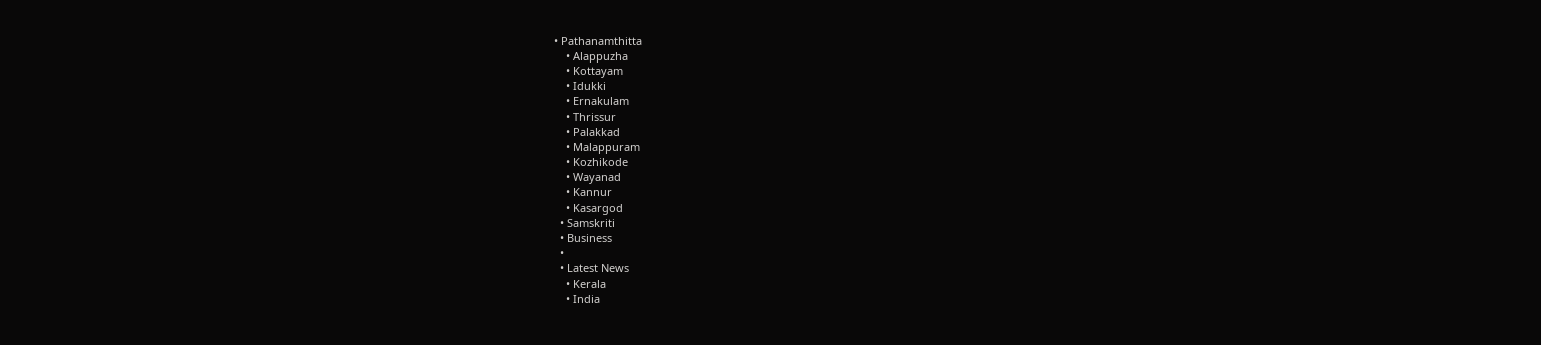• Pathanamthitta
    • Alappuzha
    • Kottayam
    • Idukki
    • Ernakulam
    • Thrissur
    • Palakkad
    • Malappuram
    • Kozhikode
    • Wayanad
    • Kannur
    • Kasargod
  • Samskriti
  • Business
  •
  • Latest News
    • Kerala
    • India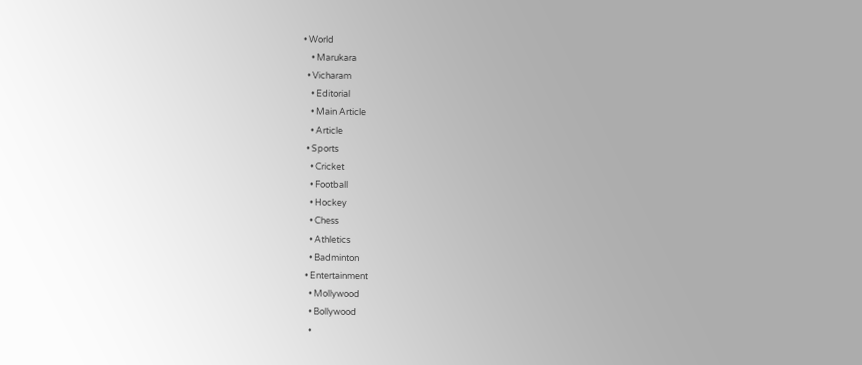• World
    • Marukara
  • Vicharam
    • Editorial
    • Main Article
    • Article
  • Sports
    • Cricket
    • Football
    • Hockey
    • Chess
    • Athletics
    • Badminton
  • Entertainment
    • Mollywood
    • Bollywood
    •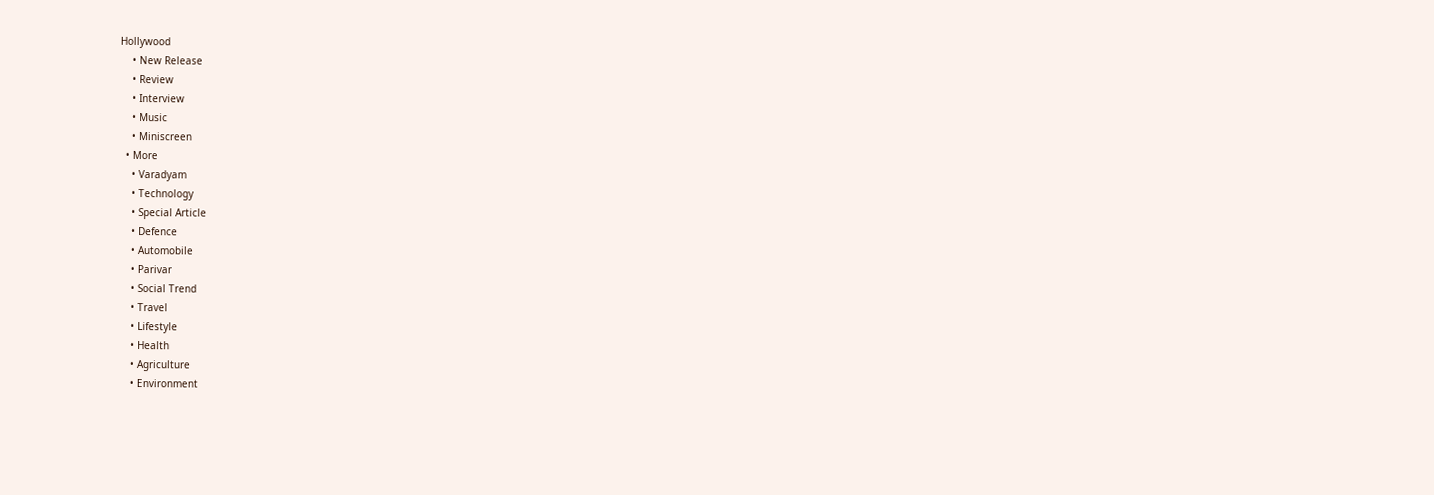Hollywood
    • New Release
    • Review
    • Interview
    • Music
    • Miniscreen
  • More
    • Varadyam
    • Technology
    • Special Article
    • Defence
    • Automobile
    • Parivar
    • Social Trend
    • Travel
    • Lifestyle
    • Health
    • Agriculture
    • Environment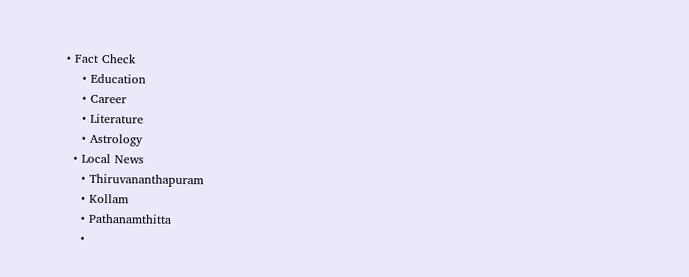• Fact Check
    • Education
    • Career
    • Literature
    • Astrology
  • Local News
    • Thiruvananthapuram
    • Kollam
    • Pathanamthitta
    •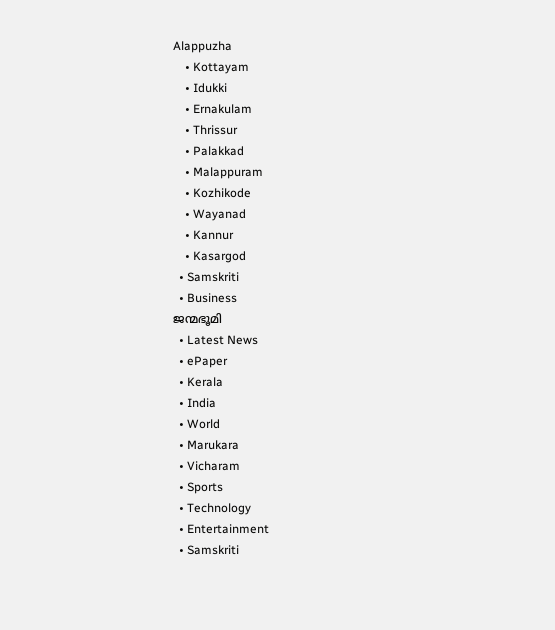Alappuzha
    • Kottayam
    • Idukki
    • Ernakulam
    • Thrissur
    • Palakkad
    • Malappuram
    • Kozhikode
    • Wayanad
    • Kannur
    • Kasargod
  • Samskriti
  • Business
ജന്മഭൂമി
  • Latest News
  • ePaper
  • Kerala
  • India
  • World
  • Marukara
  • Vicharam
  • Sports
  • Technology
  • Entertainment
  • Samskriti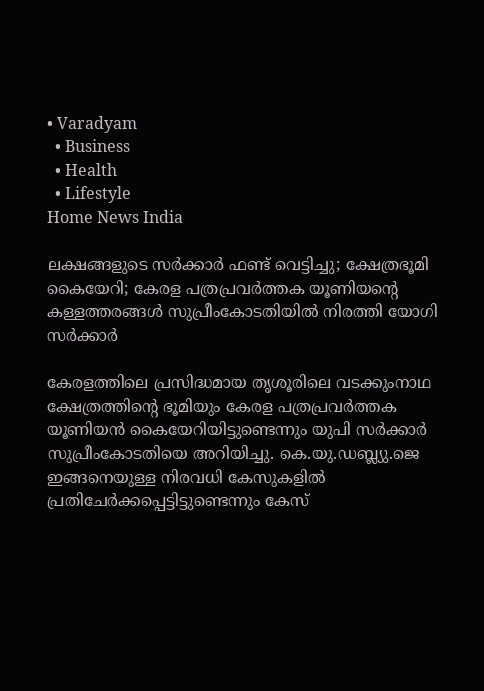• Varadyam
  • Business
  • Health
  • Lifestyle
Home News India

ലക്ഷങ്ങളുടെ സര്‍ക്കാര്‍ ഫണ്ട് വെട്ടിച്ചു; ക്ഷേത്രഭൂമി കൈയേറി; കേരള പത്രപ്രവര്‍ത്തക യൂണിയന്റെ കള്ളത്തരങ്ങള്‍ സുപ്രീംകോടതിയില്‍ നിരത്തി യോഗി സര്‍ക്കാര്‍

കേരളത്തിലെ പ്രസിദ്ധമായ തൃശൂരിലെ വടക്കുംനാഥ ക്ഷേത്രത്തിന്റെ ഭൂമിയും കേരള പത്രപ്രവര്‍ത്തക യൂണിയന്‍ കൈയേറിയിട്ടുണ്ടെന്നും യുപി സര്‍ക്കാര്‍ സുപ്രീംകോടതിയെ അറിയിച്ചു. കെ.യു.ഡബ്ല്യു.ജെ ഇങ്ങനെയുള്ള നിരവധി കേസുകളില്‍ പ്രതിചേര്‍ക്കപ്പെട്ടിട്ടുണ്ടെന്നും കേസ്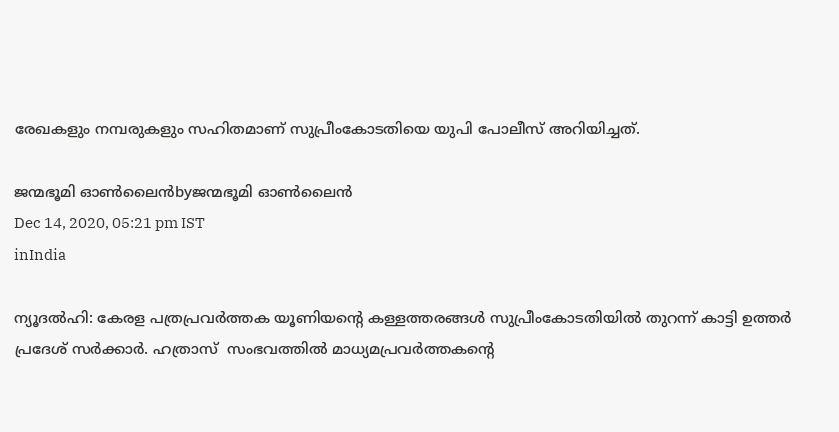രേഖകളും നമ്പരുകളും സഹിതമാണ് സുപ്രീംകോടതിയെ യുപി പോലീസ് അറിയിച്ചത്.

ജന്മഭൂമി ഓണ്‍ലൈന്‍byജന്മഭൂമി ഓണ്‍ലൈന്‍
Dec 14, 2020, 05:21 pm IST
inIndia

ന്യൂദല്‍ഹി: കേരള പത്രപ്രവര്‍ത്തക യൂണിയന്റെ കള്ളത്തരങ്ങള്‍ സുപ്രീംകോടതിയില്‍ തുറന്ന് കാട്ടി ഉത്തര്‍ പ്രദേശ് സര്‍ക്കാര്‍. ഹത്രാസ്  സംഭവത്തില്‍ മാധ്യമപ്രവര്‍ത്തകന്റെ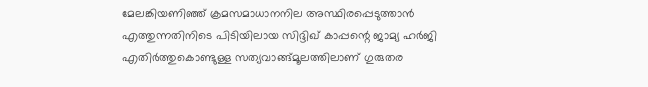മേലങ്കിയണിഞ്ഞ് ക്രമസമാധാനനില അസ്ഥിരപ്പെടുത്താന്‍ എത്തുന്നതിനിടെ പിടിയിലായ സിദ്ദിഖ് കാപ്പന്റെ ജാമ്യ ഹര്‍ജി എതിര്‍ത്തുകൊണ്ടുള്ള സത്യവാങ്ങ്മൂലത്തിലാണ് ഗുരുതര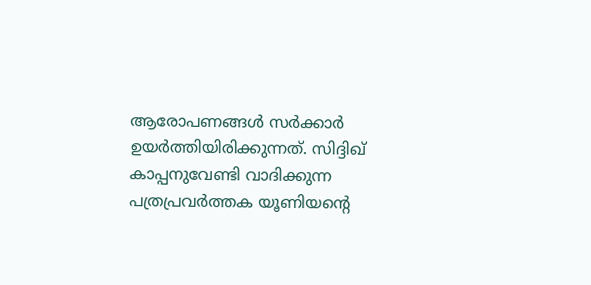ആരോപണങ്ങള്‍ സര്‍ക്കാര്‍ ഉയര്‍ത്തിയിരിക്കുന്നത്. സിദ്ദിഖ് കാപ്പനുവേണ്ടി വാദിക്കുന്ന പത്രപ്രവര്‍ത്തക യൂണിയന്റെ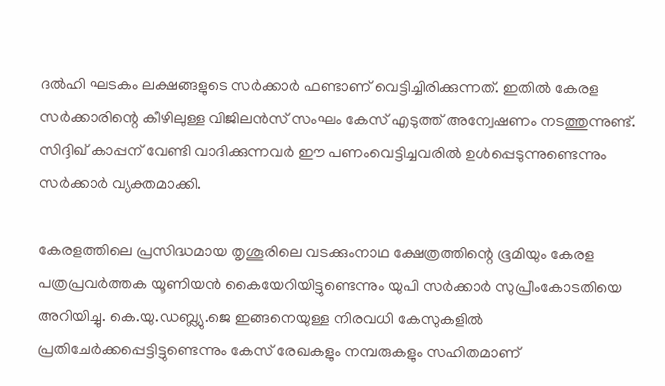ദല്‍ഹി ഘടകം ലക്ഷങ്ങളുടെ സര്‍ക്കാര്‍ ഫണ്ടാണ് വെട്ടിച്ചിരിക്കുന്നത്. ഇതില്‍ കേരള സര്‍ക്കാരിന്റെ കീഴിലുള്ള വിജിലന്‍സ് സംഘം കേസ് എടുത്ത് അന്വേഷണം നടത്തുന്നുണ്ട്. സിദ്ദിഖ് കാപ്പന് വേണ്ടി വാദിക്കുന്നവര്‍ ഈ പണംവെട്ടിച്ചവരില്‍ ഉള്‍പ്പെടുന്നുണ്ടെന്നും സര്‍ക്കാര്‍ വ്യക്തമാക്കി.

കേരളത്തിലെ പ്രസിദ്ധമായ തൃശൂരിലെ വടക്കുംനാഥ ക്ഷേത്രത്തിന്റെ ഭൂമിയും കേരള പത്രപ്രവര്‍ത്തക യൂണിയന്‍ കൈയേറിയിട്ടുണ്ടെന്നും യുപി സര്‍ക്കാര്‍ സുപ്രീംകോടതിയെ അറിയിച്ചു. കെ.യു.ഡബ്ല്യു.ജെ ഇങ്ങനെയുള്ള നിരവധി കേസുകളില്‍ പ്രതിചേര്‍ക്കപ്പെട്ടിട്ടുണ്ടെന്നും കേസ് രേഖകളും നമ്പരുകളും സഹിതമാണ്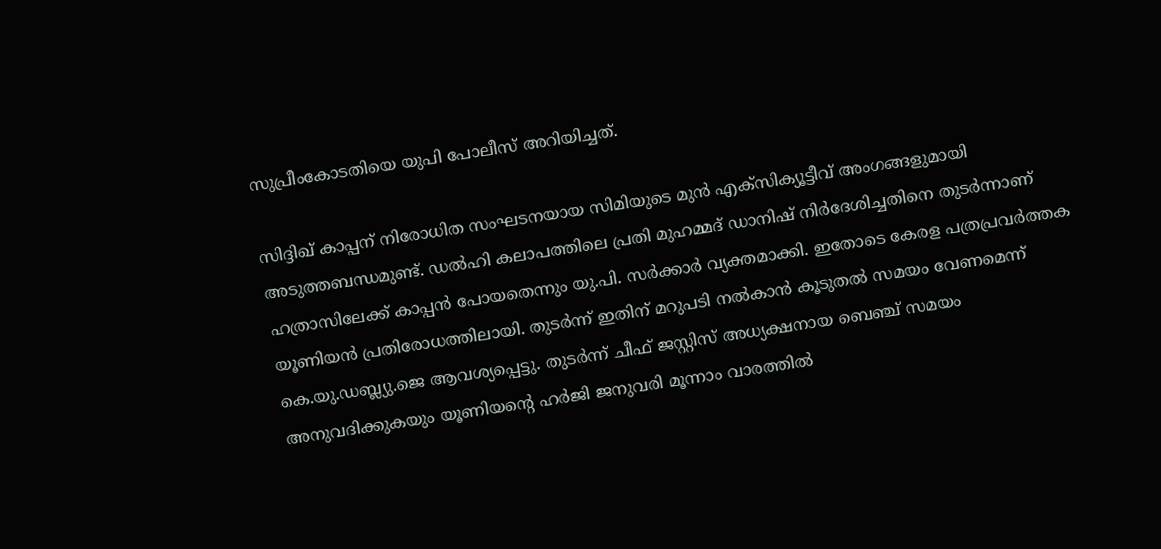സുപ്രീംകോടതിയെ യുപി പോലീസ് അറിയിച്ചത്.

സിദ്ദിഖ് കാപ്പന് നിരോധിത സംഘടനയായ സിമിയുടെ മുന്‍ എക്‌സിക്യൂട്ടീവ് അംഗങ്ങളുമായി അടുത്തബന്ധമുണ്ട്. ഡല്‍ഹി കലാപത്തിലെ പ്രതി മുഹമ്മദ് ഡാനിഷ് നിര്‍ദേശിച്ചതിനെ തുടര്‍ന്നാണ് ഹത്രാസിലേക്ക് കാപ്പന്‍ പോയതെന്നും യു.പി. സര്‍ക്കാര്‍ വ്യക്തമാക്കി. ഇതോടെ കേരള പത്രപ്രവര്‍ത്തക യൂണിയന്‍ പ്രതിരോധത്തിലായി. തുടര്‍ന്ന് ഇതിന് മറുപടി നല്‍കാന്‍ കൂടുതല്‍ സമയം വേണമെന്ന് കെ.യു.ഡബ്ല്യു.ജെ ആവശ്യപ്പെട്ടു. തുടര്‍ന്ന് ചീഫ് ജസ്റ്റിസ് അധ്യക്ഷനായ ബെഞ്ച് സമയം അനുവദിക്കുകയും യൂണിയന്റെ ഹര്‍ജി ജനുവരി മൂന്നാം വാരത്തില്‍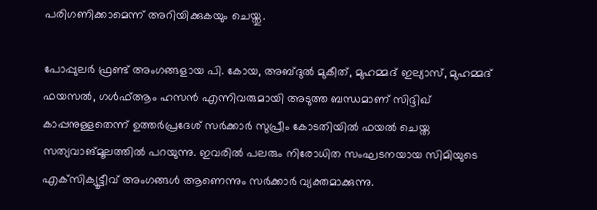പരിഗണിക്കാമെന്ന് അറിയിക്കുകയും ചെയ്തു.

പോപ്പുലര്‍ ഫ്രണ്ട് അംഗങ്ങളായ പി. കോയ, അബ്ദുല്‍ മുകീത്, മുഹമ്മദ് ഇല്യാസ്, മുഹമ്മദ് ഫയസല്‍, ഗള്‍ഫ്ആം ഹസന്‍ എന്നിവരുമായി അടുത്ത ബന്ധമാണ് സിദ്ദിഖ് കാപ്പനുള്ളതെന്ന് ഉത്തര്‍പ്രദേശ് സര്‍ക്കാര്‍ സുപ്രീം കോടതിയില്‍ ഫയല്‍ ചെയ്ത സത്യവാങ്മൂലത്തില്‍ പറയുന്നു. ഇവരില്‍ പലരും നിരോധിത സംഘടനയായ സിമിയുടെ എക്‌സിക്യൂട്ടീവ് അംഗങ്ങള്‍ ആണെന്നും സര്‍ക്കാര്‍ വ്യക്തമാക്കുന്നു.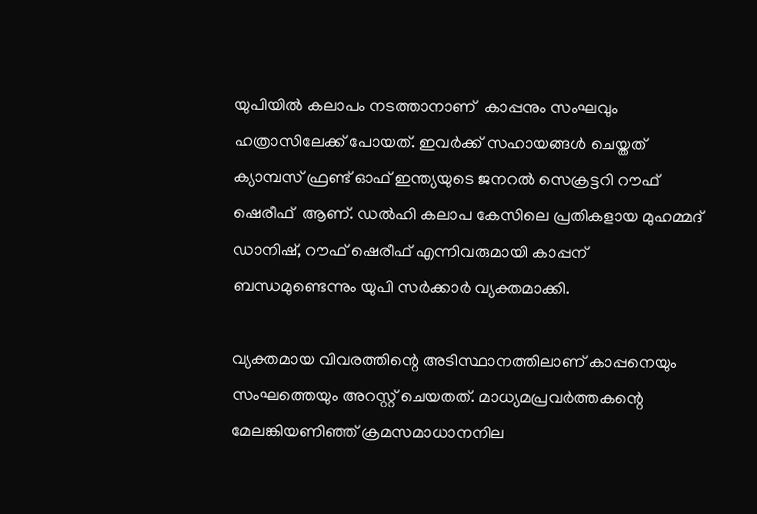യുപിയില്‍ കലാപം നടത്താനാണ്  കാപ്പനും സംഘവും ഹത്രാസിലേക്ക് പോയത്. ഇവര്‍ക്ക് സഹായങ്ങള്‍ ചെയ്തത് ക്യാമ്പസ് ഫ്രണ്ട് ഓഫ് ഇന്ത്യയുടെ ജനറല്‍ സെക്രട്ടറി റൗഫ് ഷെരീഫ്  ആണ്. ഡല്‍ഹി കലാപ കേസിലെ പ്രതികളായ മുഹമ്മദ് ഡാനിഷ്, റൗഫ് ഷെരീഫ് എന്നിവരുമായി കാപ്പന് ബന്ധമുണ്ടെന്നും യുപി സര്‍ക്കാര്‍ വ്യക്തമാക്കി.

വ്യക്തമായ വിവരത്തിന്റെ അടിസ്ഥാനത്തിലാണ് കാപ്പനെയും സംഘത്തെയും അറസ്റ്റ് ചെയതത്. മാധ്യമപ്രവര്‍ത്തകന്റെ മേലങ്കിയണിഞ്ഞ് ക്രമസമാധാനനില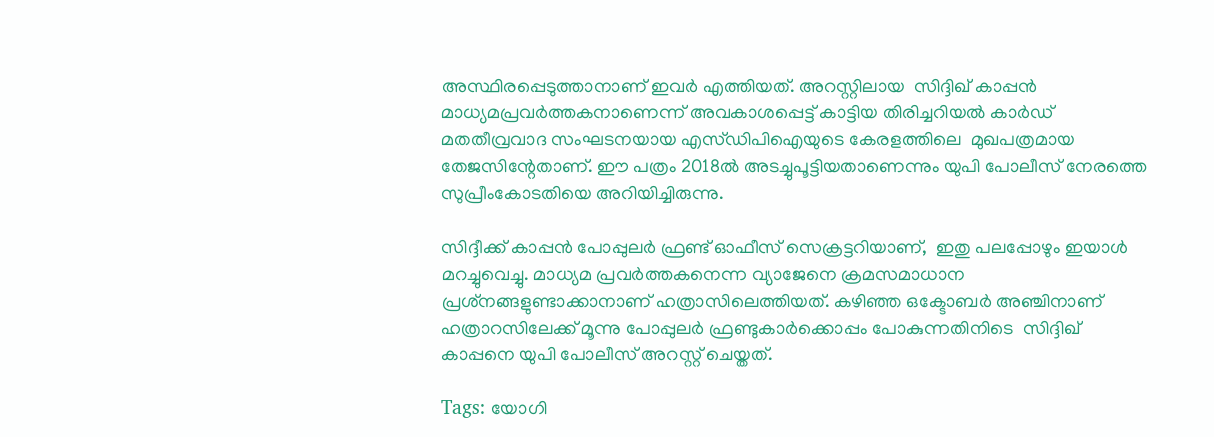അസ്ഥിരപ്പെടുത്താനാണ് ഇവര്‍ എത്തിയത്. അറസ്റ്റിലായ  സിദ്ദിഖ് കാപ്പന്‍ മാധ്യമപ്രവര്‍ത്തകനാണെന്ന് അവകാശപ്പെട്ട് കാട്ടിയ തിരിച്ചറിയല്‍ കാര്‍ഡ് മതതീവ്രവാദ സംഘടനയായ എസ്ഡിപിഐയുടെ കേരളത്തിലെ  മുഖപത്രമായ തേജസിന്റേതാണ്. ഈ പത്രം 2018ല്‍ അടച്ചുപൂട്ടിയതാണെന്നും യുപി പോലീസ് നേരത്തെ സുപ്രീംകോടതിയെ അറിയിച്ചിരുന്നു.

സിദ്ദീക്ക് കാപ്പന്‍ പോപ്പുലര്‍ ഫ്രണ്ട് ഓഫീസ് സെക്രട്ടറിയാണ്,  ഇതു പലപ്പോഴും ഇയാള്‍ മറച്ചുവെച്ചു. മാധ്യമ പ്രവര്‍ത്തകനെന്ന വ്യാജേനെ ക്രമസമാധാന പ്രശ്‌നങ്ങളുണ്ടാക്കാനാണ് ഹത്രാസിലെത്തിയത്. കഴിഞ്ഞ ഒക്ടോബര്‍ അഞ്ചിനാണ് ഹത്രാറസിലേക്ക് മൂന്നു പോപ്പുലര്‍ ഫ്രണ്ടുകാര്‍ക്കൊപ്പം പോകുന്നതിനിടെ  സിദ്ദിഖ് കാപ്പനെ യുപി പോലീസ് അറസ്റ്റ് ചെയ്തത്.

Tags: യോഗി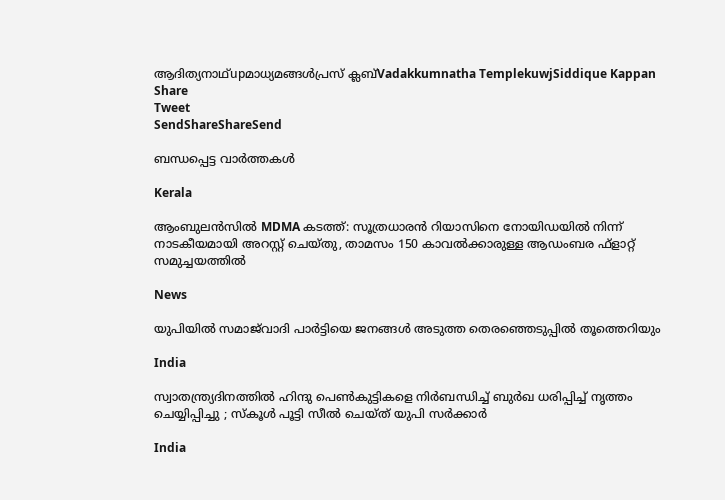ആദിത്യനാഥ്upമാധ്യമങ്ങള്‍പ്രസ്‌ ക്ലബ്‌Vadakkumnatha TemplekuwjSiddique Kappan
Share
Tweet
SendShareShareSend

ബന്ധപ്പെട്ട വാര്‍ത്തകള്‍

Kerala

ആംബുലൻസിൽ MDMA കടത്ത്: സൂത്രധാരൻ റിയാസിനെ നോയിഡയിൽ നിന്ന് നാടകീയമായി അറസ്റ്റ് ചെയ്തു, താമസം 150 കാവൽക്കാരുള്ള ആഡംബര ഫ്‌ളാറ്റ് സമുച്ചയത്തിൽ

News

യുപിയിൽ സമാജ്‌വാദി പാർട്ടിയെ ജനങ്ങൾ അടുത്ത തെരഞ്ഞെടുപ്പിൽ തൂത്തെറിയും

India

സ്വാതന്ത്ര്യദിനത്തിൽ ഹിന്ദു പെൺകുട്ടികളെ നിർബന്ധിച്ച് ബുർഖ ധരിപ്പിച്ച് നൃത്തം ചെയ്യിപ്പിച്ചു ; സ്കൂൾ പൂട്ടി സീൽ ചെയ്ത് യുപി സർക്കാർ

India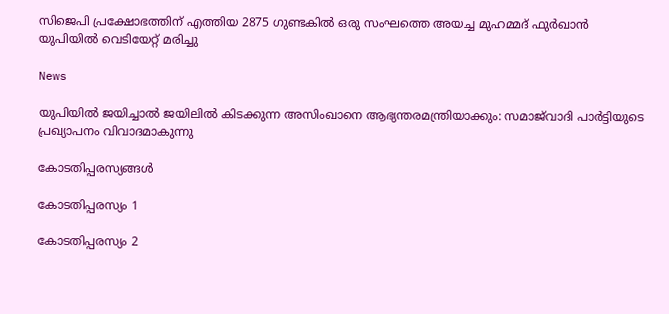സിജെപി പ്രക്ഷോഭത്തിന് എത്തിയ 2875 ഗുണ്ടകില്‍ ഒരു സംഘത്തെ അയച്ച മുഹമ്മദ് ഫുര്‍ഖാന്‍ യുപിയില്‍ വെടിയേറ്റ് മരിച്ചു

News

യുപിയിൽ ജയിച്ചാൽ ജയിലിൽ കിടക്കുന്ന അസിംഖാനെ ആഭ്യന്തരമന്ത്രിയാക്കും: സമാജ്‌വാദി പാർട്ടിയുടെ പ്രഖ്യാപനം വിവാദമാകുന്നു

കോടതിപ്പരസ്യങ്ങള്‍

കോടതിപ്പരസ്യം 1

കോടതിപ്പരസ്യം 2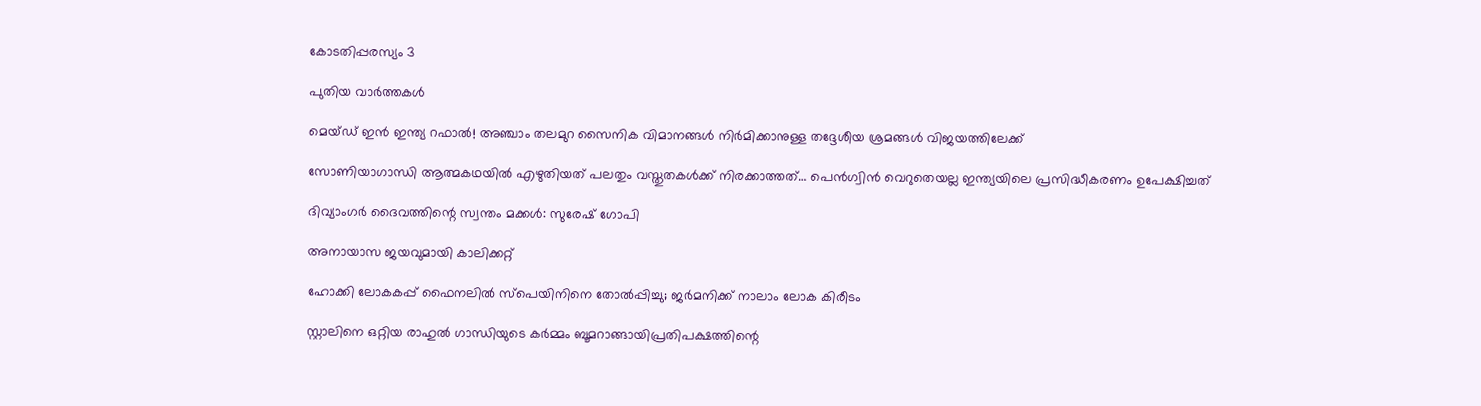കോടതിപ്പരസ്യം 3

പുതിയ വാര്‍ത്തകള്‍

മെയ്ഡ് ഇന്‍ ഇന്ത്യ റഫാല്‍! അഞ്ചാം തലമുറ സൈനിക വിമാനങ്ങള്‍ നിര്‍മിക്കാനുള്ള തദ്ദേശീയ ശ്രമങ്ങള്‍ വിജയത്തിലേക്ക്

സോണിയാഗാന്ധി ആത്മകഥയില്‍ എഴുതിയത് പലതും വസ്തുതകള്‍ക്ക് നിരക്കാത്തത്… പെന്‍ഗ്വിന്‍ വെറുതെയല്ല ഇന്ത്യയിലെ പ്രസിദ്ധീകരണം ഉപേക്ഷിച്ചത്

ദിവ്യാംഗര്‍ ദൈവത്തിന്റെ സ്വന്തം മക്കള്‍: സുരേഷ് ഗോപി

അനായാസ ജയവുമായി കാലിക്കറ്റ്

ഹോക്കി ലോകകപ്പ് ഫൈനലില്‍ സ്‌പെയിനിനെ തോല്‍പ്പിച്ചു; ജര്‍മനിക്ക് നാലാം ലോക കിരീടം

സ്റ്റാലിനെ ഒറ്റിയ രാഹുല്‍ ഗാന്ധിയുടെ കര്‍മ്മം ബൂമറാങ്ങായിപ്രതിപക്ഷത്തിന്റെ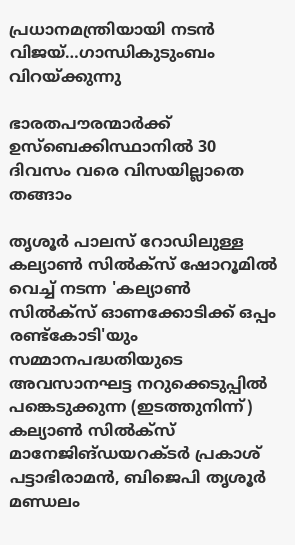പ്രധാനമന്ത്രിയായി നടന്‍ വിജയ്…ഗാന്ധികുടുംബം വിറയ്‌ക്കുന്നു

ഭാരതപൗരന്മാര്‍ക്ക് ഉസ്ബെക്കിസ്ഥാനില്‍ 30 ദിവസം വരെ വിസയില്ലാതെ തങ്ങാം

തൃശൂര്‍ പാലസ് റോഡിലുള്ള കല്യാണ്‍ സില്‍ക്‌സ് ഷോറൂമില്‍ വെച്ച് നടന്ന 'കല്യാണ്‍ സില്‍ക്‌സ് ഓണക്കോടിക്ക് ഒപ്പം രണ്ട്‌കോടി'യും സമ്മാനപദ്ധതിയുടെ അവസാനഘട്ട നറുക്കെടുപ്പില്‍ പങ്കെടുക്കുന്ന (ഇടത്തുനിന്ന്) കല്യാണ്‍ സില്‍ക്‌സ് മാനേജിങ്ഡയറക്ടര്‍ പ്രകാശ് പട്ടാഭിരാമന്‍, ബിജെപി തൃശൂര്‍ മണ്ഡലം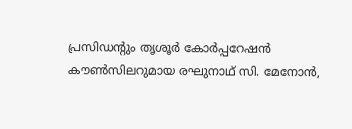പ്രസിഡന്റും തൃശൂര്‍ കോര്‍പ്പറേഷന്‍ കൗണ്‍സിലറുമായ രഘുനാഥ് സി. മേനോന്‍,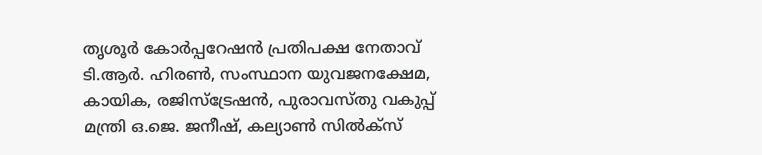തൃശൂര്‍ കോര്‍പ്പറേഷന്‍ പ്രതിപക്ഷ നേതാവ് ടി.ആര്‍. ഹിരണ്‍, സംസ്ഥാന യുവജനക്ഷേമ, കായിക, രജിസ്‌ട്രേഷന്‍, പുരാവസ്തു വകുപ്പ് മന്ത്രി ഒ.ജെ. ജനീഷ്, കല്യാണ്‍ സില്‍ക്‌സ്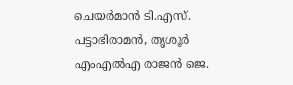ചെയര്‍മാന്‍ ടി.എസ്. പട്ടാഭിരാമന്‍, തൃശൂര്‍ എംഎല്‍എ രാജന്‍ ജെ.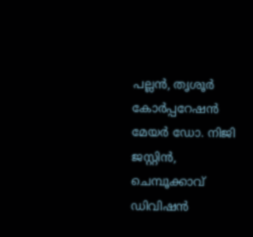പല്ലന്‍, തൃശൂര്‍ കോര്‍പ്പറേഷന്‍ മേയര്‍ ഡോ. നിജി ജസ്റ്റിന്‍, ചെമ്പൂക്കാവ് ഡിവിഷന്‍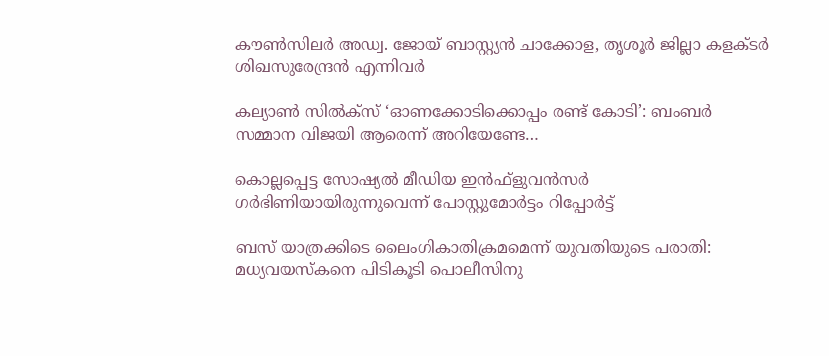കൗണ്‍സിലര്‍ അഡ്വ. ജോയ് ബാസ്റ്റ്യന്‍ ചാക്കോള, തൃശൂര്‍ ജില്ലാ കളക്ടര്‍ ശിഖസുരേന്ദ്രന്‍ എന്നിവര്‍

കല്യാണ്‍ സില്‍ക്‌സ് ‘ഓണക്കോടിക്കൊപ്പം രണ്ട് കോടി’: ബംബര്‍ സമ്മാന വിജയി ആരെന്ന് അറിയേണ്ടേ…

കൊല്ലപ്പെട്ട സോഷ്യല്‍ മീഡിയ ഇന്‍ഫ്‌ളുവന്‍സര്‍ ഗര്‍ഭിണിയായിരുന്നുവെന്ന് പോസ്റ്റുമോര്‍ട്ടം റിപ്പോര്‍ട്ട്

ബസ് യാത്രക്കിടെ ലൈംഗികാതിക്രമമെന്ന് യുവതിയുടെ പരാതി: മധ്യവയസ്‌കനെ പിടികൂടി പൊലീസിനു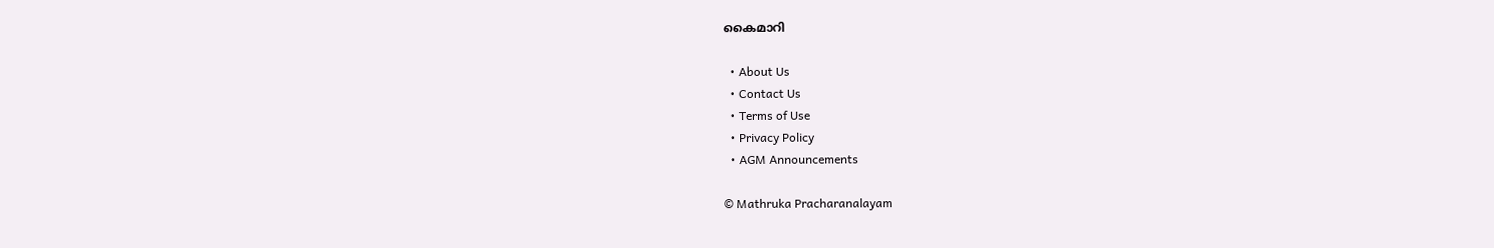കൈമാറി

  • About Us
  • Contact Us
  • Terms of Use
  • Privacy Policy
  • AGM Announcements

© Mathruka Pracharanalayam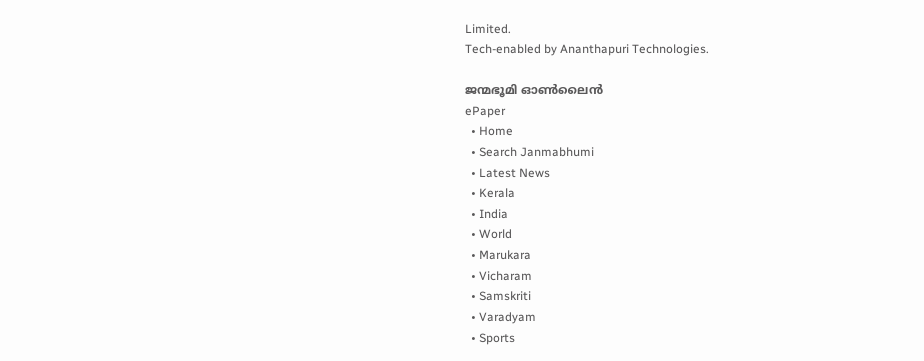Limited.
Tech-enabled by Ananthapuri Technologies.

ജന്മഭൂമി ഓണ്‍ലൈന്‍
ePaper
  • Home
  • Search Janmabhumi
  • Latest News
  • Kerala
  • India
  • World
  • Marukara
  • Vicharam
  • Samskriti
  • Varadyam
  • Sports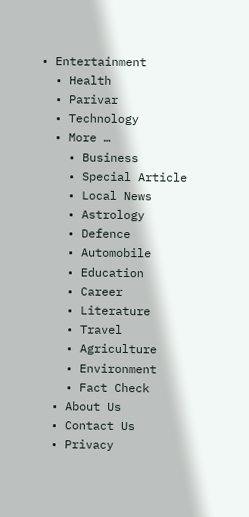• Entertainment
  • Health
  • Parivar
  • Technology
  • More …
    • Business
    • Special Article
    • Local News
    • Astrology
    • Defence
    • Automobile
    • Education
    • Career
    • Literature
    • Travel
    • Agriculture
    • Environment
    • Fact Check
  • About Us
  • Contact Us
  • Privacy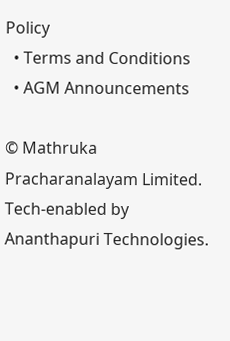Policy
  • Terms and Conditions
  • AGM Announcements

© Mathruka Pracharanalayam Limited.
Tech-enabled by Ananthapuri Technologies.